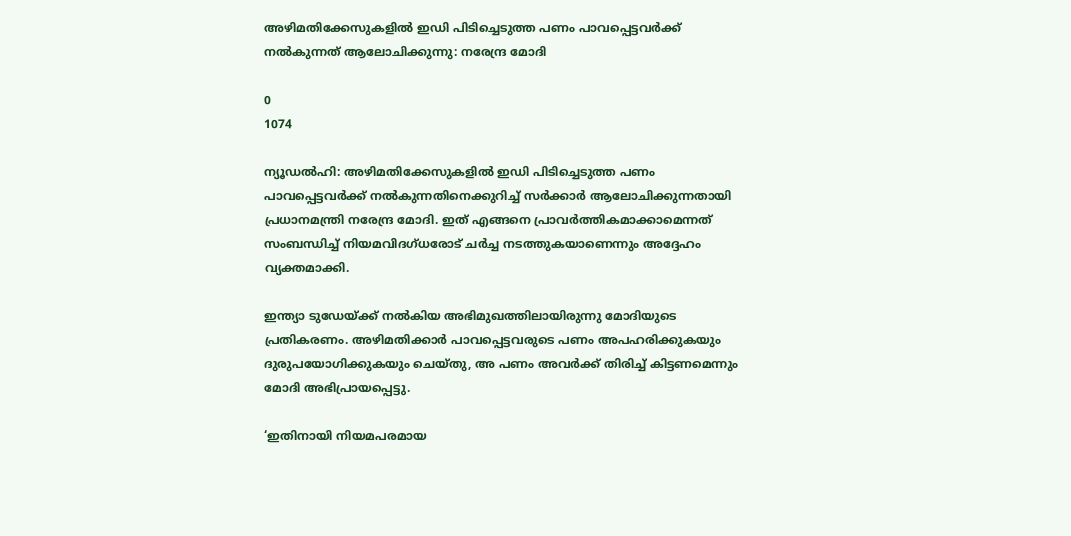അഴിമതിക്കേസുകളില്‍ ഇഡി പിടിച്ചെടുത്ത പണം പാവപ്പെട്ടവര്‍ക്ക് നല്‍കുന്നത് ആലോചിക്കുന്നു: നരേന്ദ്ര മോദി

0
1074

ന്യൂഡൽഹി: അഴിമതിക്കേസുകളില്‍ ഇഡി പിടിച്ചെടുത്ത പണം പാവപ്പെട്ടവര്‍ക്ക് നല്‍കുന്നതിനെക്കുറിച്ച് സര്‍ക്കാര്‍ ആലോചിക്കുന്നതായി പ്രധാനമന്ത്രി നരേന്ദ്ര മോദി. ഇത് എങ്ങനെ പ്രാവര്‍ത്തികമാക്കാമെന്നത് സംബന്ധിച്ച് നിയമവിദഗ്ധരോട് ചര്‍ച്ച നടത്തുകയാണെന്നും അദ്ദേഹം വ്യക്തമാക്കി.

ഇന്ത്യാ ടുഡേയ്ക്ക് നല്‍കിയ അഭിമുഖത്തിലായിരുന്നു മോദിയുടെ പ്രതികരണം. അഴിമതിക്കാര്‍ പാവപ്പെട്ടവരുടെ പണം അപഹരിക്കുകയും ദുരുപയോഗിക്കുകയും ചെയ്തു, അ പണം അവര്‍ക്ക് തിരിച്ച് കിട്ടണമെന്നും മോദി അഭിപ്രായപ്പെട്ടു.

‘ഇതിനായി നിയമപരമായ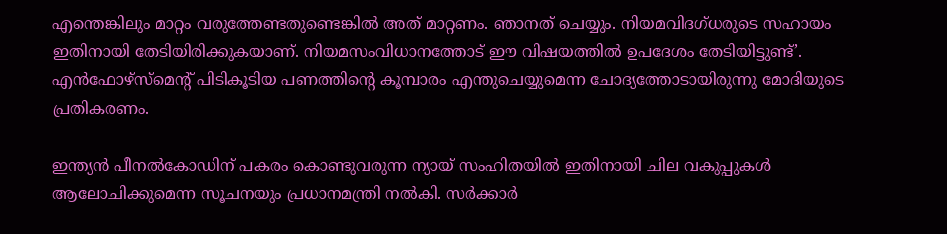എന്തെങ്കിലും മാറ്റം വരുത്തേണ്ടതുണ്ടെങ്കില്‍ അത് മാറ്റണം. ഞാനത് ചെയ്യും. നിയമവിദഗ്ധരുടെ സഹായം ഇതിനായി തേടിയിരിക്കുകയാണ്. നിയമസംവിധാനത്തോട് ഈ വിഷയത്തില്‍ ഉപദേശം തേടിയിട്ടുണ്ട്’. എന്‍ഫോഴ്‌സ്‌മെന്റ് പിടികൂടിയ പണത്തിന്റെ കൂമ്പാരം എന്തുചെയ്യുമെന്ന ചോദ്യത്തോടായിരുന്നു മോദിയുടെ പ്രതികരണം.

ഇന്ത്യന്‍ പീനല്‍കോഡിന് പകരം കൊണ്ടുവരുന്ന ന്യായ് സംഹിതയില്‍ ഇതിനായി ചില വകുപ്പുകള്‍ ആലോചിക്കുമെന്ന സൂചനയും പ്രധാനമന്ത്രി നല്‍കി. സര്‍ക്കാര്‍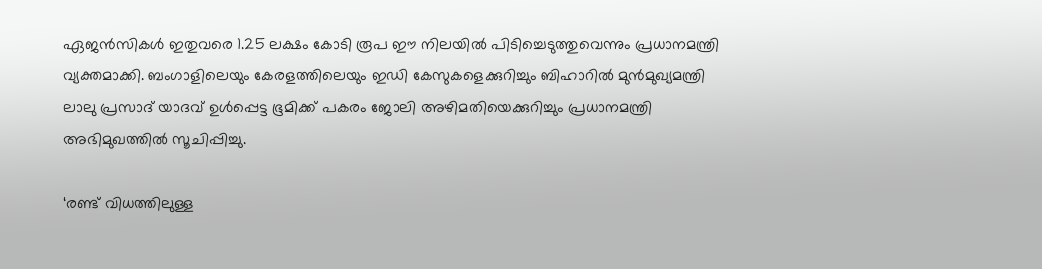ഏജന്‍സികള്‍ ഇതുവരെ 1.25 ലക്ഷം കോടി രൂപ ഈ നിലയില്‍ പിടിച്ചെടുത്തുവെന്നും പ്രധാനമന്ത്രി വ്യക്തമാക്കി. ബംഗാളിലെയും കേരളത്തിലെയും ഇഡി കേസുകളെക്കുറിച്ചും ബിഹാറില്‍ മുന്‍മുഖ്യമന്ത്രി ലാലു പ്രസാദ് യാദവ് ഉള്‍പ്പെട്ട ഭൂമിക്ക് പകരം ജോലി അഴിമതിയെക്കുറിച്ചും പ്രധാനമന്ത്രി അഭിമുഖത്തില്‍ സൂചിപ്പിച്ചു.

‘രണ്ട് വിധത്തിലുള്ള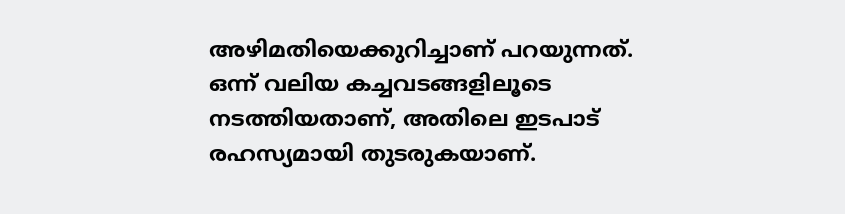അഴിമതിയെക്കുറിച്ചാണ് പറയുന്നത്. ഒന്ന് വലിയ കച്ചവടങ്ങളിലൂടെ നടത്തിയതാണ്, അതിലെ ഇടപാട് രഹസ്യമായി തുടരുകയാണ്.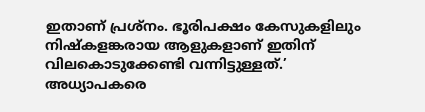ഇതാണ് പ്രശ്‌നം. ഭൂരിപക്ഷം കേസുകളിലും നിഷ്‌കളങ്കരായ ആളുകളാണ് ഇതിന് വിലകൊടുക്കേണ്ടി വന്നിട്ടുള്ളത്.’ അധ്യാപകരെ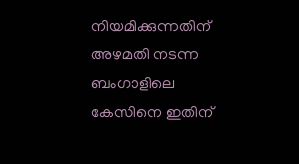നിയമിക്കുന്നതിന് അഴമതി നടന്ന ബംഗാളിലെ കേസിനെ ഇതിന്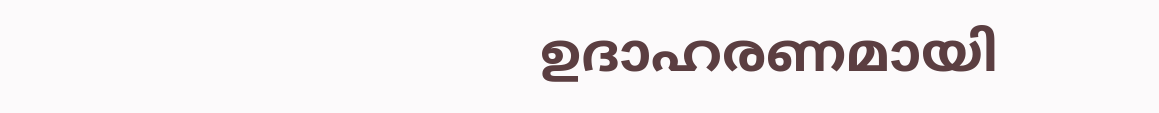ഉദാഹരണമായി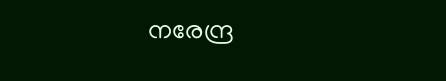നരേന്ദ്ര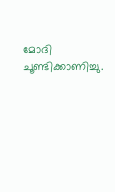മോദി ചൂണ്ടിക്കാണിച്ചു.